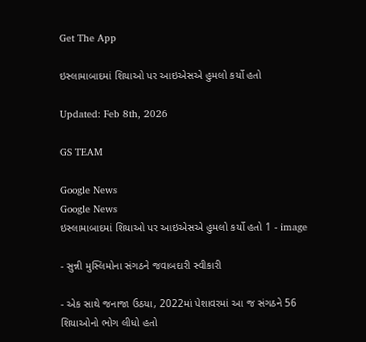Get The App

ઇસ્લામાબાદમાં શિયાઓ પર આઇએસએ હુમલો કર્યો હતો

Updated: Feb 8th, 2026

GS TEAM

Google News
Google News
ઇસ્લામાબાદમાં શિયાઓ પર આઇએસએ હુમલો કર્યો હતો 1 - image

- સુન્ની મુસ્લિમોના સંગઠને જવાબદારી સ્વીકારી

- એક સાથે જનાજા ઉઠયા, 2022માં પેશાવરમાં આ જ સંગઠને 56 શિયાઓનો ભોગ લીધો હતો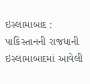ઇસ્લામાબાદ : પાકિસ્તાનની રાજધાની ઇસ્લામાબાદમાં આવેલી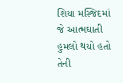શિયા મસ્જિદમાં જે આત્મઘાતી હુમલો થયો હતો તેની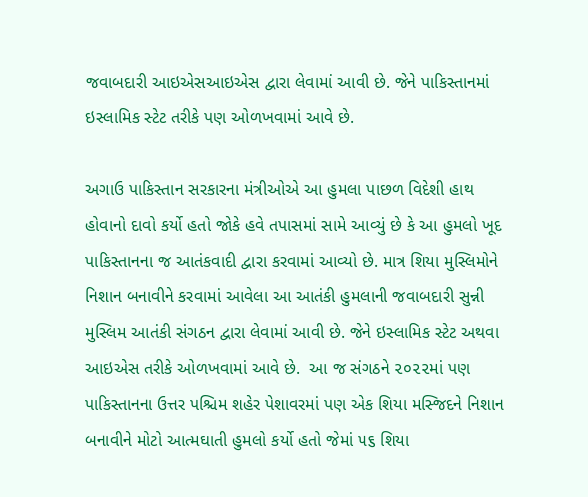જવાબદારી આઇએસઆઇએસ દ્વારા લેવામાં આવી છે. જેને પાકિસ્તાનમાં ઇસ્લામિક સ્ટેટ તરીકે પણ ઓળખવામાં આવે છે.

અગાઉ પાકિસ્તાન સરકારના મંત્રીઓએ આ હુમલા પાછળ વિદેશી હાથ હોવાનો દાવો કર્યો હતો જોકે હવે તપાસમાં સામે આવ્યું છે કે આ હુમલો ખૂદ પાકિસ્તાનના જ આતંકવાદી દ્વારા કરવામાં આવ્યો છે. માત્ર શિયા મુસ્લિમોને નિશાન બનાવીને કરવામાં આવેલા આ આતંકી હુમલાની જવાબદારી સુન્ની મુસ્લિમ આતંકી સંગઠન દ્વારા લેવામાં આવી છે. જેને ઇસ્લામિક સ્ટેટ અથવા આઇએસ તરીકે ઓળખવામાં આવે છે.  આ જ સંગઠને ૨૦૨૨માં પણ પાકિસ્તાનના ઉત્તર પશ્ચિમ શહેર પેશાવરમાં પણ એક શિયા મસ્જિદને નિશાન બનાવીને મોટો આત્મઘાતી હુમલો કર્યો હતો જેમાં ૫૬ શિયા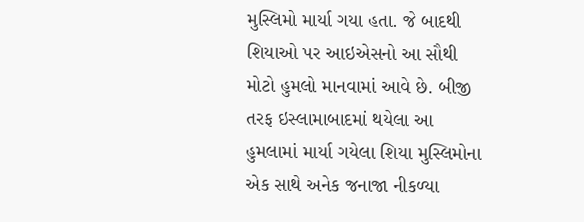મુસ્લિમો માર્યા ગયા હતા. જે બાદથી શિયાઓ પર આઇએસનો આ સૌથી મોટો હુમલો માનવામાં આવે છે. બીજી તરફ ઇસ્લામાબાદમાં થયેલા આ હુમલામાં માર્યા ગયેલા શિયા મુસ્લિમોના એક સાથે અનેક જનાજા નીકળ્યા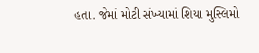હતા. જેમાં મોટી સંખ્યામાં શિયા મુસ્લિમો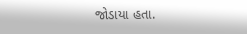જોડાયા હતા.